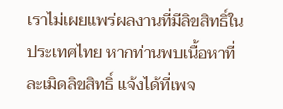เราไม่เผยแพร่ผลงานที่มีลิขสิทธิ์ในประเทศไทย หากท่านพบเนื้อหาที่ละเมิดลิขสิทธิ์ แจ้งได้ที่เพจ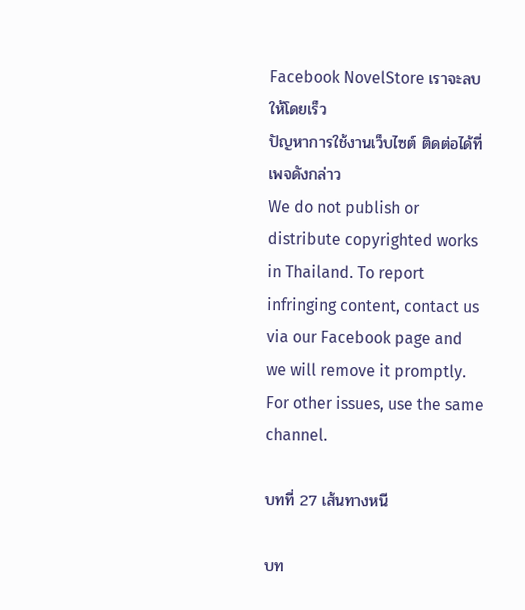Facebook NovelStore เราจะลบให้โดยเร็ว
ปัญหาการใช้งานเว็บไซต์ ติดต่อได้ที่เพจดังกล่าว
We do not publish or distribute copyrighted works in Thailand. To report infringing content, contact us via our Facebook page and we will remove it promptly. For other issues, use the same channel.

บทที่ 27 เส้นทางหนี

บท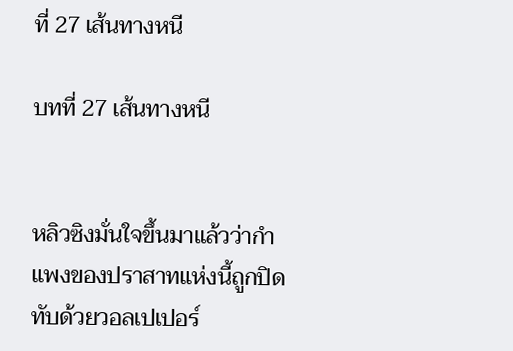ที่ 27 เส้นทางหนี

บทที่ 27 เส้นทางหนี


หลิวซิงมั่นใจขึ้นมาแล้วว่ากำแพงของปราสาทแห่งนี้ถูกปิดทับด้วยวอลเปเปอร์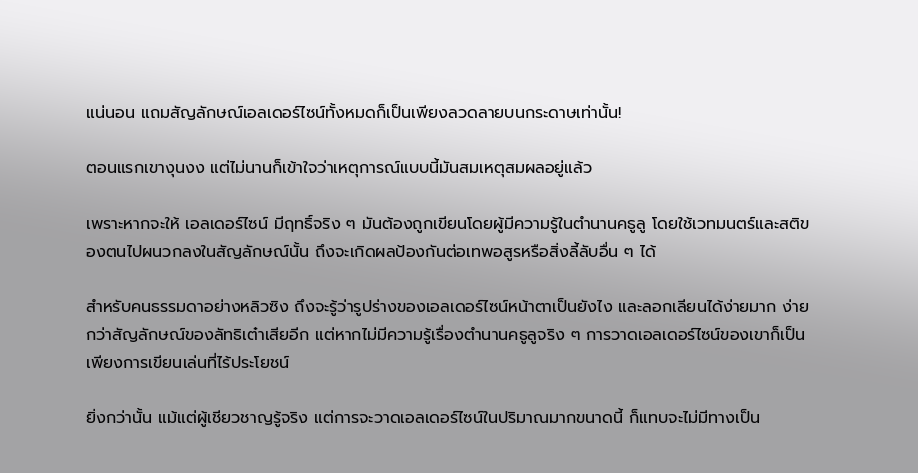แน่นอน แถมสัญลักษณ์เอลเดอร์ไซน์ทั้งหมดก็เป็นเพียงลวดลายบนกระดาษเท่านั้น!

ตอนแรกเขางุนงง แต่ไม่นานก็เข้าใจว่าเหตุการณ์แบบนี้มันสมเหตุสมผลอยู่แล้ว

เพราะหากจะให้ เอลเดอร์ไซน์ มีฤทธิ์จริง ๆ มันต้องถูกเขียนโดยผู้มีความรู้ในตำนานคธูลู โดยใช้เวทมนตร์และสติของตนไปผนวกลงในสัญลักษณ์นั้น ถึงจะเกิดผลป้องกันต่อเทพอสูรหรือสิ่งลี้ลับอื่น ๆ ได้

สำหรับคนธรรมดาอย่างหลิวซิง ถึงจะรู้ว่ารูปร่างของเอลเดอร์ไซน์หน้าตาเป็นยังไง และลอกเลียนได้ง่ายมาก ง่ายกว่าสัญลักษณ์ของลัทธิเต๋าเสียอีก แต่หากไม่มีความรู้เรื่องตำนานคธูลูจริง ๆ การวาดเอลเดอร์ไซน์ของเขาก็เป็นเพียงการเขียนเล่นที่ไร้ประโยชน์

ยิ่งกว่านั้น แม้แต่ผู้เชียวชาญรู้จริง แต่การจะวาดเอลเดอร์ไซน์ในปริมาณมากขนาดนี้ ก็แทบจะไม่มีทางเป็น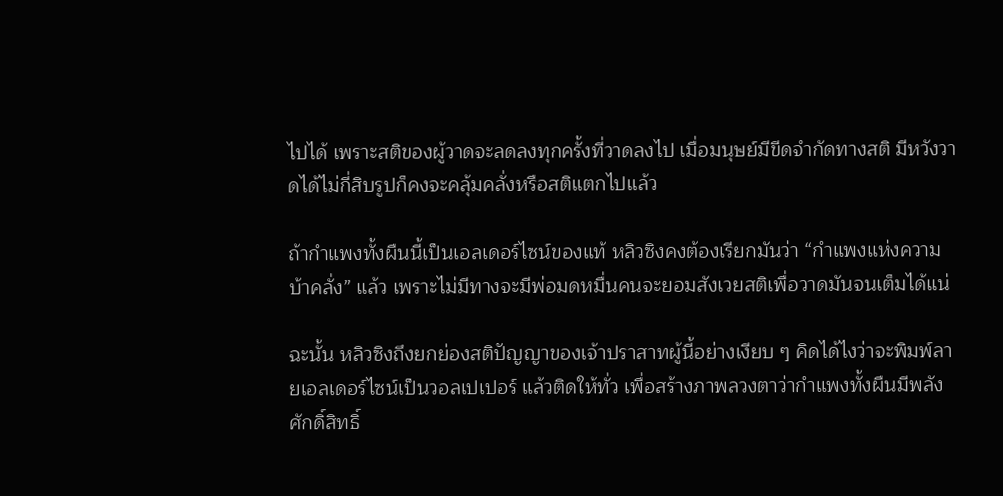ไปได้ เพราะสติของผู้วาดจะลดลงทุกครั้งที่วาดลงไป เมื่อมนุษย์มีขีดจำกัดทางสติ มีหวังวาดได้ไม่กี่สิบรูปก็คงจะคลุ้มคลั่งหรือสติแตกไปแล้ว

ถ้ากำแพงทั้งผืนนี้เป็นเอลเดอร์ไซน์ของแท้ หลิวซิงคงต้องเรียกมันว่า “กำแพงแห่งความบ้าคลั่ง” แล้ว เพราะไม่มีทางจะมีพ่อมดหมื่นคนจะยอมสังเวยสติเพื่อวาดมันจนเต็มได้แน่

ฉะนั้น หลิวซิงถึงยกย่องสติปัญญาของเจ้าปราสาทผู้นี้อย่างเงียบ ๆ คิดได้ไงว่าจะพิมพ์ลายเอลเดอร์ไซน์เป็นวอลเปเปอร์ แล้วติดให้ทั่ว เพื่อสร้างภาพลวงตาว่ากำแพงทั้งผืนมีพลังศักดิ์สิทธิ์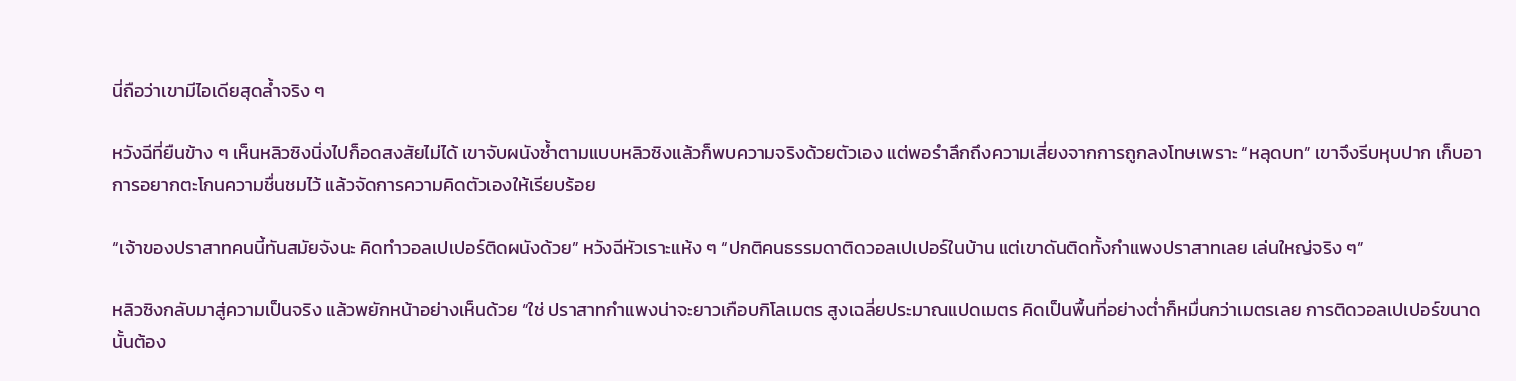นี่ถือว่าเขามีไอเดียสุดล้ำจริง ๆ

หวังฉีที่ยืนข้าง ๆ เห็นหลิวซิงนิ่งไปก็อดสงสัยไม่ได้ เขาจับผนังซ้ำตามแบบหลิวซิงแล้วก็พบความจริงด้วยตัวเอง แต่พอรำลึกถึงความเสี่ยงจากการถูกลงโทษเพราะ “หลุดบท” เขาจึงรีบหุบปาก เก็บอาการอยากตะโกนความชื่นชมไว้ แล้วจัดการความคิดตัวเองให้เรียบร้อย

“เจ้าของปราสาทคนนี้ทันสมัยจังนะ คิดทำวอลเปเปอร์ติดผนังด้วย” หวังฉีหัวเราะแห้ง ๆ “ปกติคนธรรมดาติดวอลเปเปอร์ในบ้าน แต่เขาดันติดทั้งกำแพงปราสาทเลย เล่นใหญ่จริง ๆ”

หลิวซิงกลับมาสู่ความเป็นจริง แล้วพยักหน้าอย่างเห็นด้วย “ใช่ ปราสาทกำแพงน่าจะยาวเกือบกิโลเมตร สูงเฉลี่ยประมาณแปดเมตร คิดเป็นพื้นที่อย่างต่ำก็หมื่นกว่าเมตรเลย การติดวอลเปเปอร์ขนาดนั้นต้อง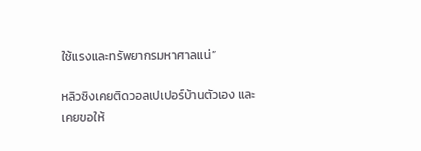ใช้แรงและทรัพยากรมหาศาลแน่”

หลิวซิงเคยติดวอลเปเปอร์บ้านตัวเอง และเคยขอให้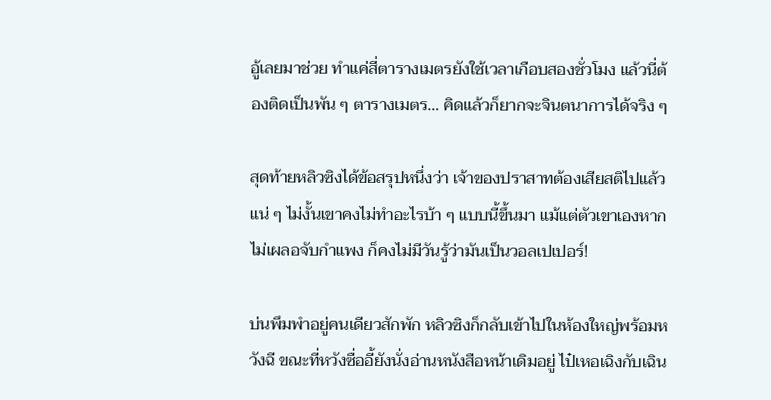อู้เลยมาช่วย ทำแค่สี่ตารางเมตรยังใช้เวลาเกือบสองชั่วโมง แล้วนี่ต้องติดเป็นพัน ๆ ตารางเมตร… คิดแล้วก็ยากจะจินตนาการได้จริง ๆ

สุดท้ายหลิวซิงได้ข้อสรุปหนึ่งว่า เจ้าของปราสาทต้องเสียสติไปแล้วแน่ ๆ ไม่งั้นเขาคงไม่ทำอะไรบ้า ๆ แบบนี้ขึ้นมา แม้แต่ตัวเขาเองหากไม่เผลอจับกำแพง ก็คงไม่มีวันรู้ว่ามันเป็นวอลเปเปอร์!

บ่นพึมพำอยู่คนเดียวสักพัก หลิวซิงก็กลับเข้าไปในห้องใหญ่พร้อมหวังฉี ขณะที่หวังซื่ออี้ยังนั่งอ่านหนังสือหน้าเดิมอยู่ ไป๋เหอเฉิงกับเฉิน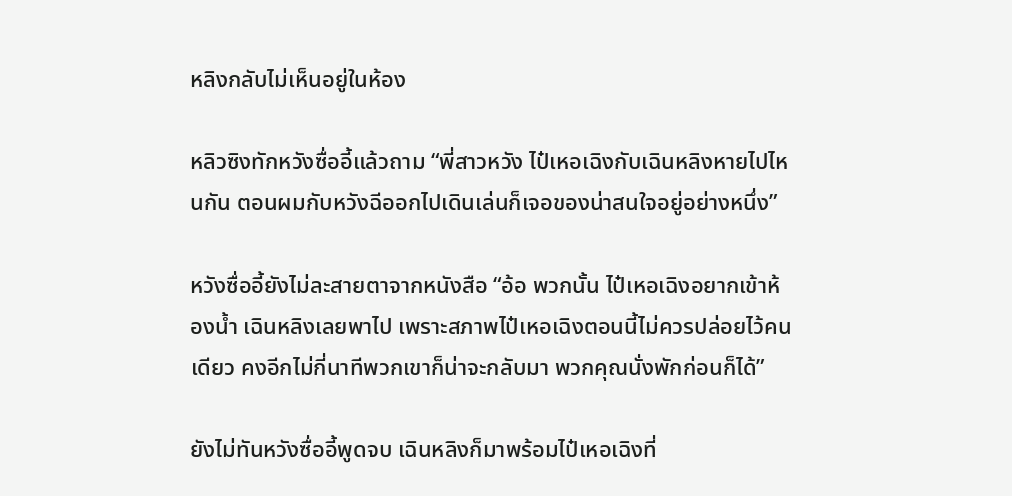หลิงกลับไม่เห็นอยู่ในห้อง

หลิวซิงทักหวังซื่ออี้แล้วถาม “พี่สาวหวัง ไป๋เหอเฉิงกับเฉินหลิงหายไปไหนกัน ตอนผมกับหวังฉีออกไปเดินเล่นก็เจอของน่าสนใจอยู่อย่างหนึ่ง”

หวังซื่ออี้ยังไม่ละสายตาจากหนังสือ “อ้อ พวกนั้น ไป๋เหอเฉิงอยากเข้าห้องน้ำ เฉินหลิงเลยพาไป เพราะสภาพไป๋เหอเฉิงตอนนี้ไม่ควรปล่อยไว้คนเดียว คงอีกไม่กี่นาทีพวกเขาก็น่าจะกลับมา พวกคุณนั่งพักก่อนก็ได้”

ยังไม่ทันหวังซื่ออี้พูดจบ เฉินหลิงก็มาพร้อมไป๋เหอเฉิงที่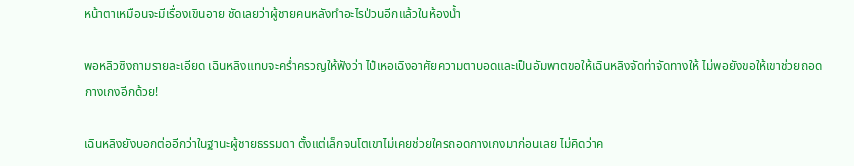หน้าตาเหมือนจะมีเรื่องเขินอาย ชัดเลยว่าผู้ชายคนหลังทำอะไรป่วนอีกแล้วในห้องน้ำ

พอหลิวซิงถามรายละเอียด เฉินหลิงแทบจะคร่ำครวญให้ฟังว่า ไป๋เหอเฉิงอาศัยความตาบอดและเป็นอัมพาตขอให้เฉินหลิงจัดท่าจัดทางให้ ไม่พอยังขอให้เขาช่วยถอดกางเกงอีกด้วย!

เฉินหลิงยังบอกต่ออีกว่าในฐานะผู้ชายธรรมดา ตั้งแต่เล็กจนโตเขาไม่เคยช่วยใครถอดกางเกงมาก่อนเลย ไม่คิดว่าค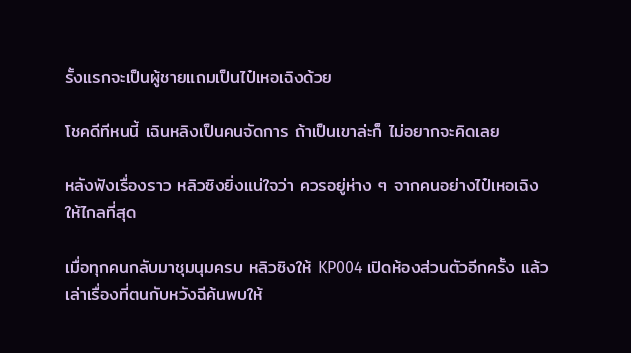รั้งแรกจะเป็นผู้ชายแถมเป็นไป๋เหอเฉิงด้วย

โชคดีทีหนนี้ เฉินหลิงเป็นคนจัดการ ถ้าเป็นเขาล่ะก็ ไม่อยากจะคิดเลย

หลังฟังเรื่องราว หลิวซิงยิ่งแน่ใจว่า ควรอยู่ห่าง ๆ จากคนอย่างไป๋เหอเฉิงให้ไกลที่สุด

เมื่อทุกคนกลับมาชุมนุมครบ หลิวซิงให้ KP004 เปิดห้องส่วนตัวอีกครั้ง แล้วเล่าเรื่องที่ตนกับหวังฉีค้นพบให้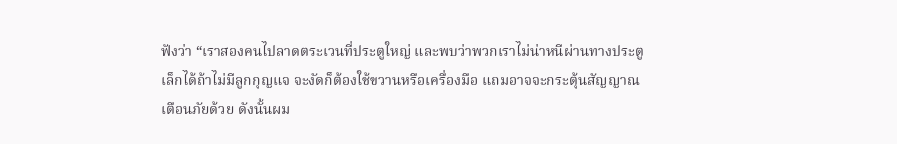ฟังว่า “เราสองคนไปลาดตระเวนที่ประตูใหญ่ และพบว่าพวกเราไม่น่าหนีผ่านทางประตูเล็กได้ถ้าไม่มีลูกกุญแจ จะงัดก็ต้องใช้ขวานหรือเครื่องมือ แถมอาจจะกระตุ้นสัญญาณเตือนภัยด้วย ดังนั้นผม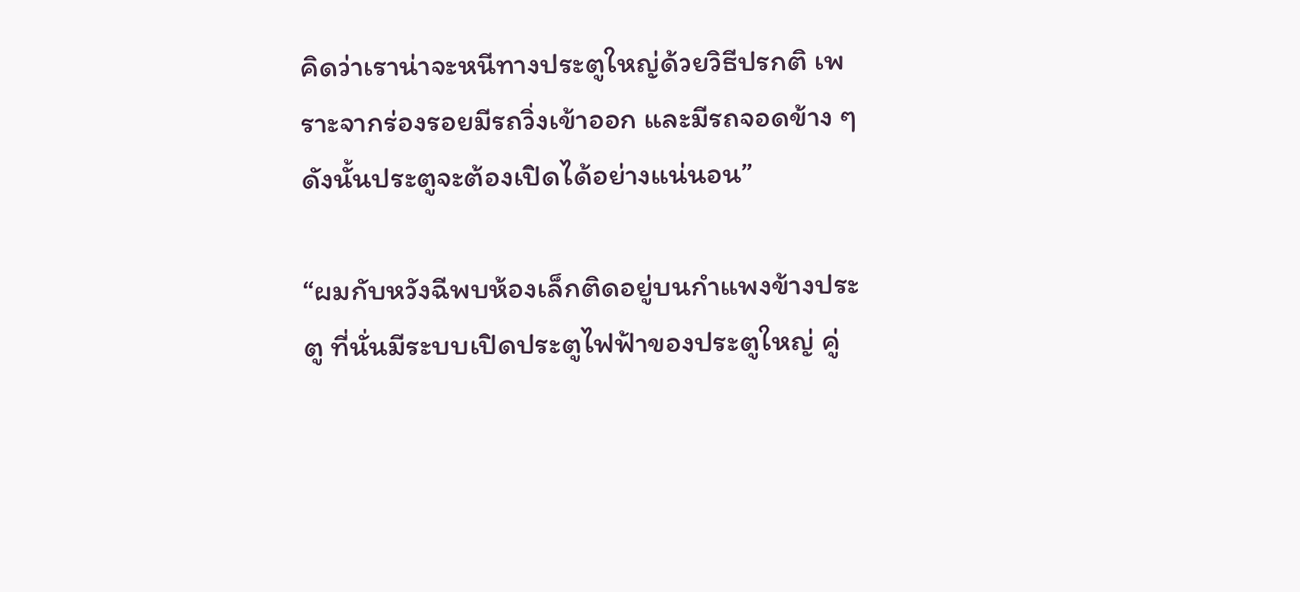คิดว่าเราน่าจะหนีทางประตูใหญ่ด้วยวิธีปรกติ เพราะจากร่องรอยมีรถวิ่งเข้าออก และมีรถจอดข้าง ๆ ดังนั้นประตูจะต้องเปิดได้อย่างแน่นอน”

“ผมกับหวังฉีพบห้องเล็กติดอยู่บนกำแพงข้างประตู ที่นั่นมีระบบเปิดประตูไฟฟ้าของประตูใหญ่ คู่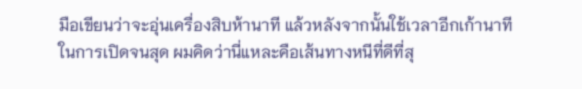มือเขียนว่าจะอุ่นเครื่องสิบห้านาที แล้วหลังจากนั้นใช้เวลาอีกเก้านาทีในการเปิดจนสุด ผมคิดว่านี่แหละคือเส้นทางหนีที่ดีที่สุ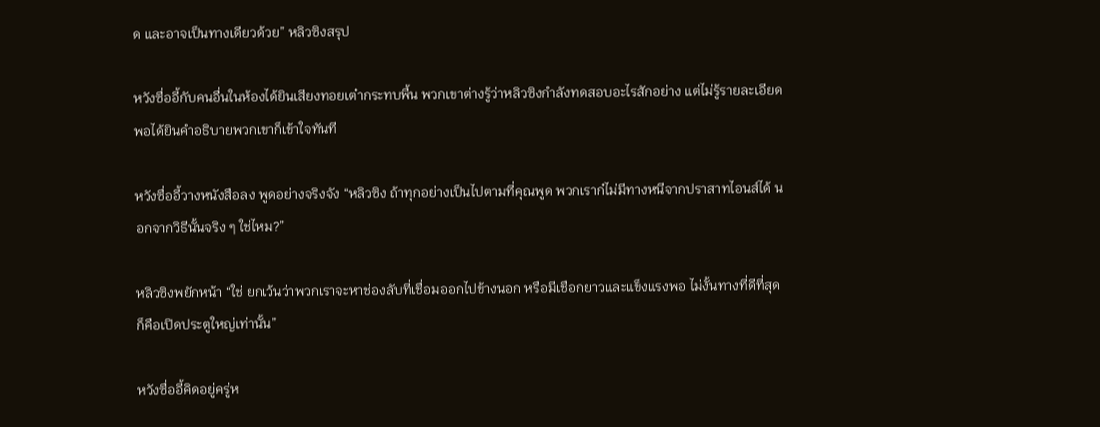ด และอาจเป็นทางเดียวด้วย” หลิวซิงสรุป

หวังซื่ออี้กับคนอื่นในห้องได้ยินเสียงทอยเต๋ากระทบพื้น พวกเขาต่างรู้ว่าหลิวซิงกำลังทดสอบอะไรสักอย่าง แต่ไม่รู้รายละเอียด พอได้ยินคำอธิบายพวกเขาก็เข้าใจทันที

หวังซื่ออี้วางหนังสือลง พูดอย่างจริงจัง “หลิวซิง ถ้าทุกอย่างเป็นไปตามที่คุณพูด พวกเราก๋ไม่มีทางหนีจากปราสาทไอนส์ได้ นอกจากวิธีนั้นจริง ๆ ใช่ไหม?”

หลิวซิงพยักหน้า “ใช่ ยกเว้นว่าพวกเราจะหาช่องลับที่เชื่อมออกไปข้างนอก หรือมีเชือกยาวและแข็งแรงพอ ไม่งั้นทางที่ดีที่สุดก็คือเปิดประตูใหญ่เท่านั้น”

หวังซื่ออี้คิดอยู่ครู่ห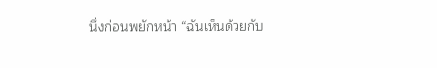นึ่งก่อนพยักหน้า “ฉันเห็นด้วยกับ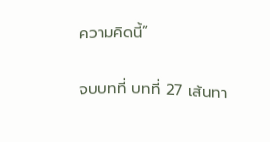ความคิดนี้”

จบบทที่ บทที่ 27 เส้นทา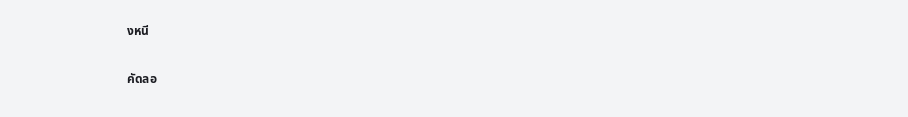งหนี

คัดลอ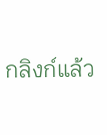กลิงก์แล้ว